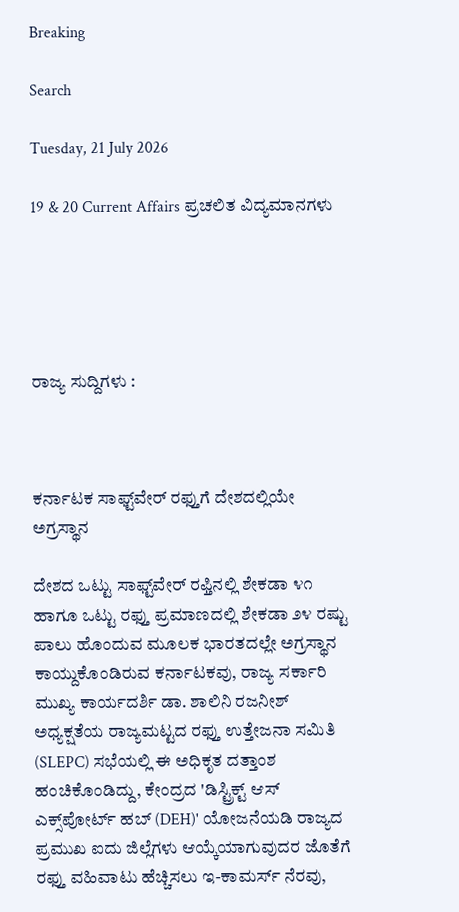Breaking

Search

Tuesday, 21 July 2026

19 & 20 Current Affairs ಪ್ರಚಲಿತ ವಿದ್ಯಮಾನಗಳು





ರಾಜ್ಯ ಸುದ್ದಿಗಳು :



ಕರ್ನಾಟಕ ಸಾಫ್ಟ್‌ವೇರ್ ರಫ್ತುಗೆ ದೇಶದಲ್ಲಿಯೇ ಅಗ್ರಸ್ಥಾನ

ದೇಶದ ಒಟ್ಟು ಸಾಫ್ಟ್‌ವೇರ್ ರಫ್ತಿನಲ್ಲಿ ಶೇಕಡಾ ೪೧ ಹಾಗೂ ಒಟ್ಟು ರಫ್ತು ಪ್ರಮಾಣದಲ್ಲಿ ಶೇಕಡಾ ೨೪ ರಷ್ಟು ಪಾಲು ಹೊಂದುವ ಮೂಲಕ ಭಾರತದಲ್ಲೇ ಅಗ್ರಸ್ಥಾನ ಕಾಯ್ದುಕೊಂಡಿರುವ ಕರ್ನಾಟಕವು, ರಾಜ್ಯ ಸರ್ಕಾರಿ ಮುಖ್ಯ ಕಾರ್ಯದರ್ಶಿ ಡಾ. ಶಾಲಿನಿ ರಜನೀಶ್ ಅಧ್ಯಕ್ಷತೆಯ ರಾಜ್ಯಮಟ್ಟದ ರಫ್ತು ಉತ್ತೇಜನಾ ಸಮಿತಿ (SLEPC) ಸಭೆಯಲ್ಲಿ ಈ ಅಧಿಕೃತ ದತ್ತಾಂಶ ಹಂಚಿಕೊಂಡಿದ್ದು, ಕೇಂದ್ರದ 'ಡಿಸ್ಟ್ರಿಕ್ಟ್ ಆಸ್ ಎಕ್ಸ್‌ಪೋರ್ಟ್ ಹಬ್ (DEH)' ಯೋಜನೆಯಡಿ ರಾಜ್ಯದ ಪ್ರಮುಖ ಐದು ಜಿಲ್ಲೆಗಳು ಆಯ್ಕೆಯಾಗುವುದರ ಜೊತೆಗೆ ರಫ್ತು ವಹಿವಾಟು ಹೆಚ್ಚಿಸಲು ಇ-ಕಾಮರ್ಸ್ ನೆರವು,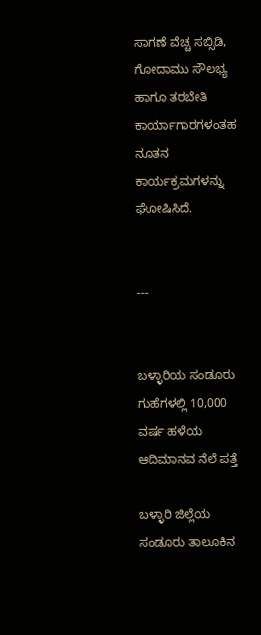ಸಾಗಣೆ ವೆಚ್ಚ ಸಬ್ಸಿಡಿ, ಗೋದಾಮು ಸೌಲಭ್ಯ ಹಾಗೂ ತರಬೇತಿ ಕಾರ್ಯಾಗಾರಗಳಂತಹ ನೂತನ ಕಾರ್ಯಕ್ರಮಗಳನ್ನು ಘೋಷಿಸಿದೆ.


---


ಬಳ್ಳಾರಿಯ ಸಂಡೂರು ಗುಹೆಗಳಲ್ಲಿ 10,000 ವರ್ಷ ಹಳೆಯ ಆದಿಮಾನವ ನೆಲೆ ಪತ್ತೆ

ಬಳ್ಳಾರಿ ಜಿಲ್ಲೆಯ ಸಂಡೂರು ತಾಲೂಕಿನ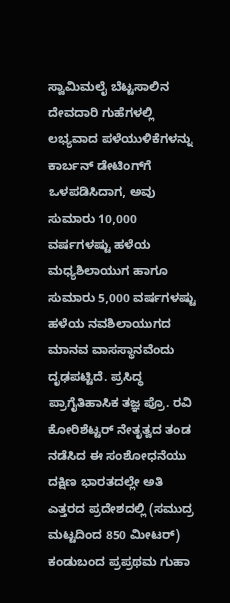ಸ್ವಾಮಿಮಲೈ ಬೆಟ್ಟಸಾಲಿನ ದೇವದಾರಿ ಗುಹೆಗಳಲ್ಲಿ ಲಭ್ಯವಾದ ಪಳೆಯುಳಿಕೆಗಳನ್ನು ಕಾರ್ಬನ್ ಡೇಟಿಂಗ್‌ಗೆ ಒಳಪಡಿಸಿದಾಗ, ಅವು ಸುಮಾರು 10,000 ವರ್ಷಗಳಷ್ಟು ಹಳೆಯ ಮಧ್ಯಶಿಲಾಯುಗ ಹಾಗೂ ಸುಮಾರು 5,000 ವರ್ಷಗಳಷ್ಟು ಹಳೆಯ ನವಶಿಲಾಯುಗದ ಮಾನವ ವಾಸಸ್ಥಾನವೆಂದು ದೃಢಪಟ್ಟಿದೆ. ಪ್ರಸಿದ್ಧ ಪ್ರಾಗೈತಿಹಾಸಿಕ ತಜ್ಞ ಪ್ರೊ. ರವಿ ಕೋರಿಶೆಟ್ಟರ್ ನೇತೃತ್ವದ ತಂಡ ನಡೆಸಿದ ಈ ಸಂಶೋಧನೆಯು ದಕ್ಷಿಣ ಭಾರತದಲ್ಲೇ ಅತಿ ಎತ್ತರದ ಪ್ರದೇಶದಲ್ಲಿ (ಸಮುದ್ರ ಮಟ್ಟದಿಂದ 850 ಮೀಟರ್) ಕಂಡುಬಂದ ಪ್ರಪ್ರಥಮ ಗುಹಾ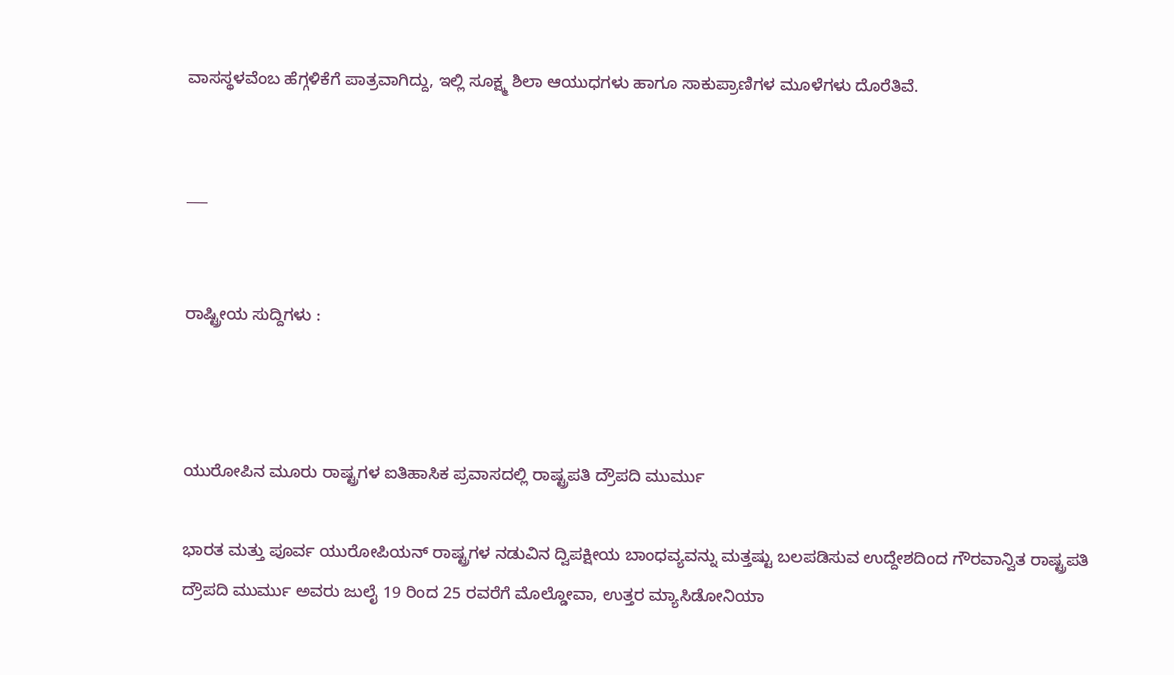ವಾಸಸ್ಥಳವೆಂಬ ಹೆಗ್ಗಳಿಕೆಗೆ ಪಾತ್ರವಾಗಿದ್ದು, ಇಲ್ಲಿ ಸೂಕ್ಷ್ಮ ಶಿಲಾ ಆಯುಧಗಳು ಹಾಗೂ ಸಾಕುಪ್ರಾಣಿಗಳ ಮೂಳೆಗಳು ದೊರೆತಿವೆ.


___


ರಾಷ್ಟ್ರೀಯ ಸುದ್ದಿಗಳು :



ಯುರೋಪಿನ ಮೂರು ರಾಷ್ಟ್ರಗಳ ಐತಿಹಾಸಿಕ ಪ್ರವಾಸದಲ್ಲಿ ರಾಷ್ಟ್ರಪತಿ ದ್ರೌಪದಿ ಮುರ್ಮು

ಭಾರತ ಮತ್ತು ಪೂರ್ವ ಯುರೋಪಿಯನ್ ರಾಷ್ಟ್ರಗಳ ನಡುವಿನ ದ್ವಿಪಕ್ಷೀಯ ಬಾಂಧವ್ಯವನ್ನು ಮತ್ತಷ್ಟು ಬಲಪಡಿಸುವ ಉದ್ದೇಶದಿಂದ ಗೌರವಾನ್ವಿತ ರಾಷ್ಟ್ರಪತಿ ದ್ರೌಪದಿ ಮುರ್ಮು ಅವರು ಜುಲೈ 19 ರಿಂದ 25 ರವರೆಗೆ ಮೊಲ್ಡೋವಾ, ಉತ್ತರ ಮ್ಯಾಸಿಡೋನಿಯಾ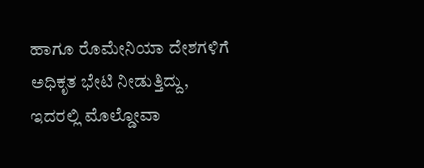ಹಾಗೂ ರೊಮೇನಿಯಾ ದೇಶಗಳಿಗೆ ಅಧಿಕೃತ ಭೇಟಿ ನೀಡುತ್ತಿದ್ದು, ಇದರಲ್ಲಿ ಮೊಲ್ಡೋವಾ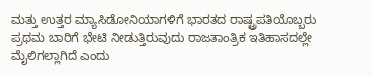ಮತ್ತು ಉತ್ತರ ಮ್ಯಾಸಿಡೋನಿಯಾಗಳಿಗೆ ಭಾರತದ ರಾಷ್ಟ್ರಪತಿಯೊಬ್ಬರು ಪ್ರಥಮ ಬಾರಿಗೆ ಭೇಟಿ ನೀಡುತ್ತಿರುವುದು ರಾಜತಾಂತ್ರಿಕ ಇತಿಹಾಸದಲ್ಲೇ ಮೈಲಿಗಲ್ಲಾಗಿದೆ ಎಂದು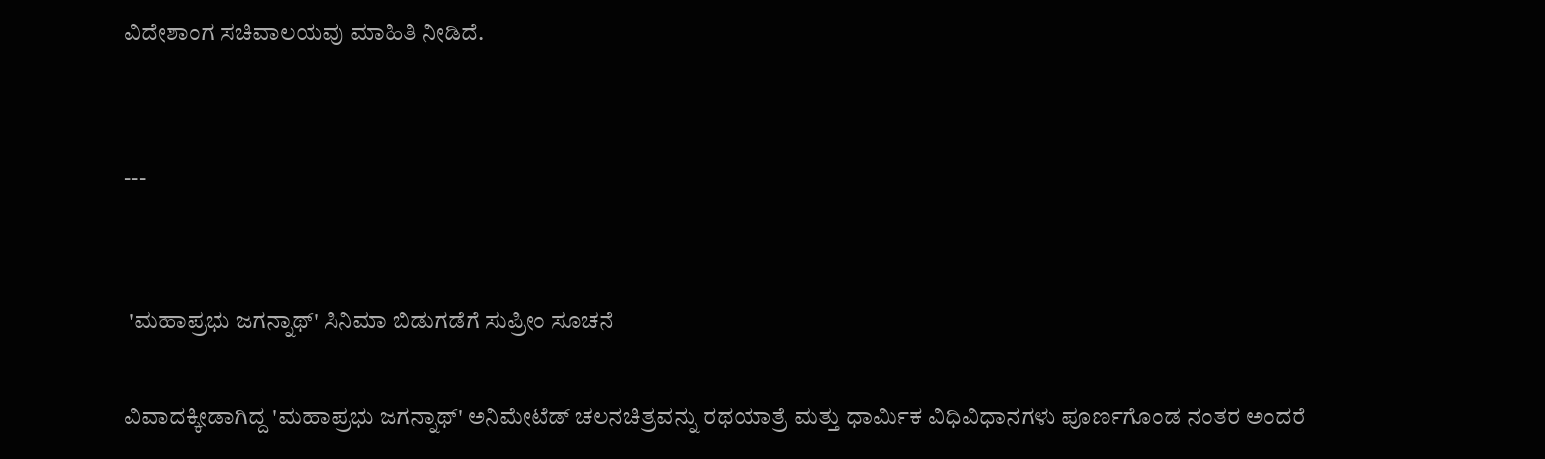ವಿದೇಶಾಂಗ ಸಚಿವಾಲಯವು ಮಾಹಿತಿ ನೀಡಿದೆ.


---


 'ಮಹಾಪ್ರಭು ಜಗನ್ನಾಥ್' ಸಿನಿಮಾ ಬಿಡುಗಡೆಗೆ ಸುಪ್ರೀಂ ಸೂಚನೆ

ವಿವಾದಕ್ಕೀಡಾಗಿದ್ದ 'ಮಹಾಪ್ರಭು ಜಗನ್ನಾಥ್' ಅನಿಮೇಟೆಡ್ ಚಲನಚಿತ್ರವನ್ನು ರಥಯಾತ್ರೆ ಮತ್ತು ಧಾರ್ಮಿಕ ವಿಧಿವಿಧಾನಗಳು ಪೂರ್ಣಗೊಂಡ ನಂತರ ಅಂದರೆ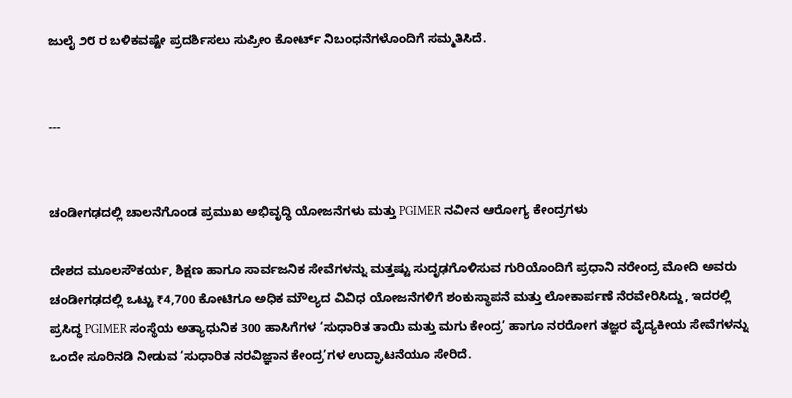ಜುಲೈ ೨೮ ರ ಬಳಿಕವಷ್ಟೇ ಪ್ರದರ್ಶಿಸಲು ಸುಪ್ರೀಂ ಕೋರ್ಟ್ ನಿಬಂಧನೆಗಳೊಂದಿಗೆ ಸಮ್ಮತಿಸಿದೆ.


---


ಚಂಡೀಗಢದಲ್ಲಿ ಚಾಲನೆಗೊಂಡ ಪ್ರಮುಖ ಅಭಿವೃದ್ಧಿ ಯೋಜನೆಗಳು ಮತ್ತು PGIMER ನವೀನ ಆರೋಗ್ಯ ಕೇಂದ್ರಗಳು

ದೇಶದ ಮೂಲಸೌಕರ್ಯ, ಶಿಕ್ಷಣ ಹಾಗೂ ಸಾರ್ವಜನಿಕ ಸೇವೆಗಳನ್ನು ಮತ್ತಷ್ಟು ಸುದೃಢಗೊಳಿಸುವ ಗುರಿಯೊಂದಿಗೆ ಪ್ರಧಾನಿ ನರೇಂದ್ರ ಮೋದಿ ಅವರು ಚಂಡೀಗಢದಲ್ಲಿ ಒಟ್ಟು ₹4,700 ಕೋಟಿಗೂ ಅಧಿಕ ಮೌಲ್ಯದ ವಿವಿಧ ಯೋಜನೆಗಳಿಗೆ ಶಂಕುಸ್ಥಾಪನೆ ಮತ್ತು ಲೋಕಾರ್ಪಣೆ ನೆರವೇರಿಸಿದ್ದು, ಇದರಲ್ಲಿ ಪ್ರಸಿದ್ಧ PGIMER ಸಂಸ್ಥೆಯ ಅತ್ಯಾಧುನಿಕ 300 ಹಾಸಿಗೆಗಳ ‘ಸುಧಾರಿತ ತಾಯಿ ಮತ್ತು ಮಗು ಕೇಂದ್ರ’ ಹಾಗೂ ನರರೋಗ ತಜ್ಞರ ವೈದ್ಯಕೀಯ ಸೇವೆಗಳನ್ನು ಒಂದೇ ಸೂರಿನಡಿ ನೀಡುವ ‘ಸುಧಾರಿತ ನರವಿಜ್ಞಾನ ಕೇಂದ್ರ’ಗಳ ಉದ್ಘಾಟನೆಯೂ ಸೇರಿದೆ.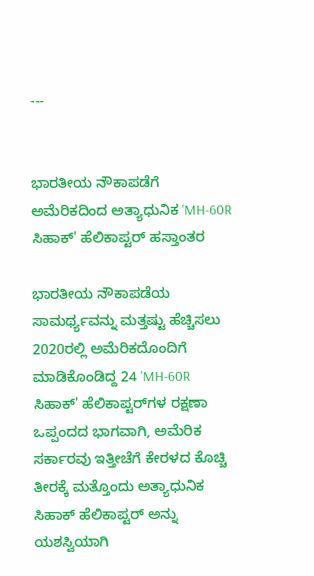---


ಭಾರತೀಯ ನೌಕಾಪಡೆಗೆ ಅಮೆರಿಕದಿಂದ ಅತ್ಯಾಧುನಿಕ 'MH-60R ಸಿಹಾಕ್' ಹೆಲಿಕಾಪ್ಟರ್ ಹಸ್ತಾಂತರ

ಭಾರತೀಯ ನೌಕಾಪಡೆಯ ಸಾಮರ್ಥ್ಯವನ್ನು ಮತ್ತಷ್ಟು ಹೆಚ್ಚಿಸಲು 2020ರಲ್ಲಿ ಅಮೆರಿಕದೊಂದಿಗೆ ಮಾಡಿಕೊಂಡಿದ್ದ 24 'MH-60R ಸಿಹಾಕ್' ಹೆಲಿಕಾಪ್ಟರ್‌ಗಳ ರಕ್ಷಣಾ ಒಪ್ಪಂದದ ಭಾಗವಾಗಿ, ಅಮೆರಿಕ ಸರ್ಕಾರವು ಇತ್ತೀಚೆಗೆ ಕೇರಳದ ಕೊಚ್ಚಿ ತೀರಕ್ಕೆ ಮತ್ತೊಂದು ಅತ್ಯಾಧುನಿಕ ಸಿಹಾಕ್ ಹೆಲಿಕಾಪ್ಟರ್ ಅನ್ನು ಯಶಸ್ವಿಯಾಗಿ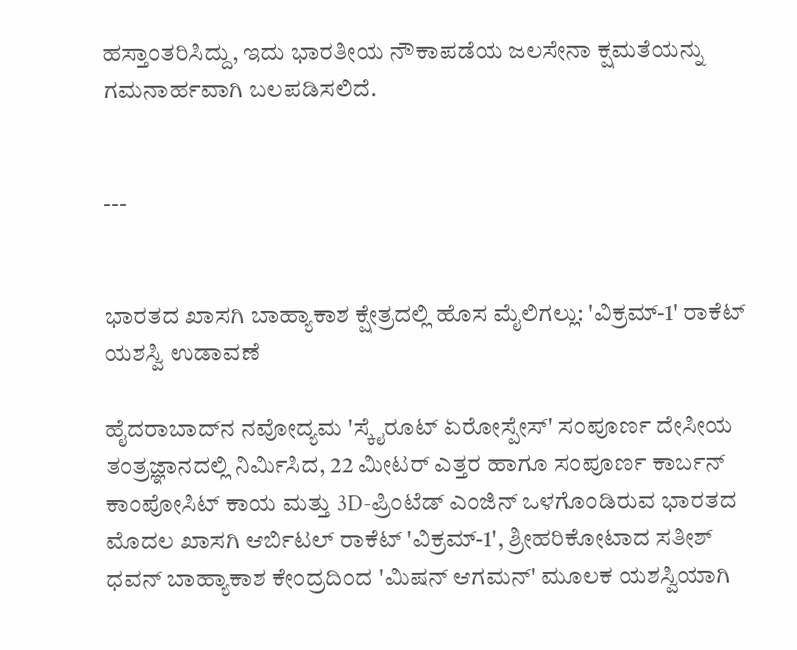ಹಸ್ತಾಂತರಿಸಿದ್ದು, ಇದು ಭಾರತೀಯ ನೌಕಾಪಡೆಯ ಜಲಸೇನಾ ಕ್ಷಮತೆಯನ್ನು ಗಮನಾರ್ಹವಾಗಿ ಬಲಪಡಿಸಲಿದೆ.


---


ಭಾರತದ ಖಾಸಗಿ ಬಾಹ್ಯಾಕಾಶ ಕ್ಷೇತ್ರದಲ್ಲಿ ಹೊಸ ಮೈಲಿಗಲ್ಲು: 'ವಿಕ್ರಮ್-1' ರಾಕೆಟ್ ಯಶಸ್ವಿ ಉಡಾವಣೆ

ಹೈದರಾಬಾದ್‌ನ ನವೋದ್ಯಮ 'ಸ್ಕೈರೂಟ್ ಏರೋಸ್ಪೇಸ್' ಸಂಪೂರ್ಣ ದೇಸೀಯ ತಂತ್ರಜ್ಞಾನದಲ್ಲಿ ನಿರ್ಮಿಸಿದ, 22 ಮೀಟರ್ ಎತ್ತರ ಹಾಗೂ ಸಂಪೂರ್ಣ ಕಾರ್ಬನ್ ಕಾಂಪೋಸಿಟ್ ಕಾಯ ಮತ್ತು 3D-ಪ್ರಿಂಟೆಡ್ ಎಂಜಿನ್ ಒಳಗೊಂಡಿರುವ ಭಾರತದ ಮೊದಲ ಖಾಸಗಿ ಆರ್ಬಿಟಲ್ ರಾಕೆಟ್ 'ವಿಕ್ರಮ್-1', ಶ್ರೀಹರಿಕೋಟಾದ ಸತೀಶ್ ಧವನ್ ಬಾಹ್ಯಾಕಾಶ ಕೇಂದ್ರದಿಂದ 'ಮಿಷನ್ ಆಗಮನ್' ಮೂಲಕ ಯಶಸ್ವಿಯಾಗಿ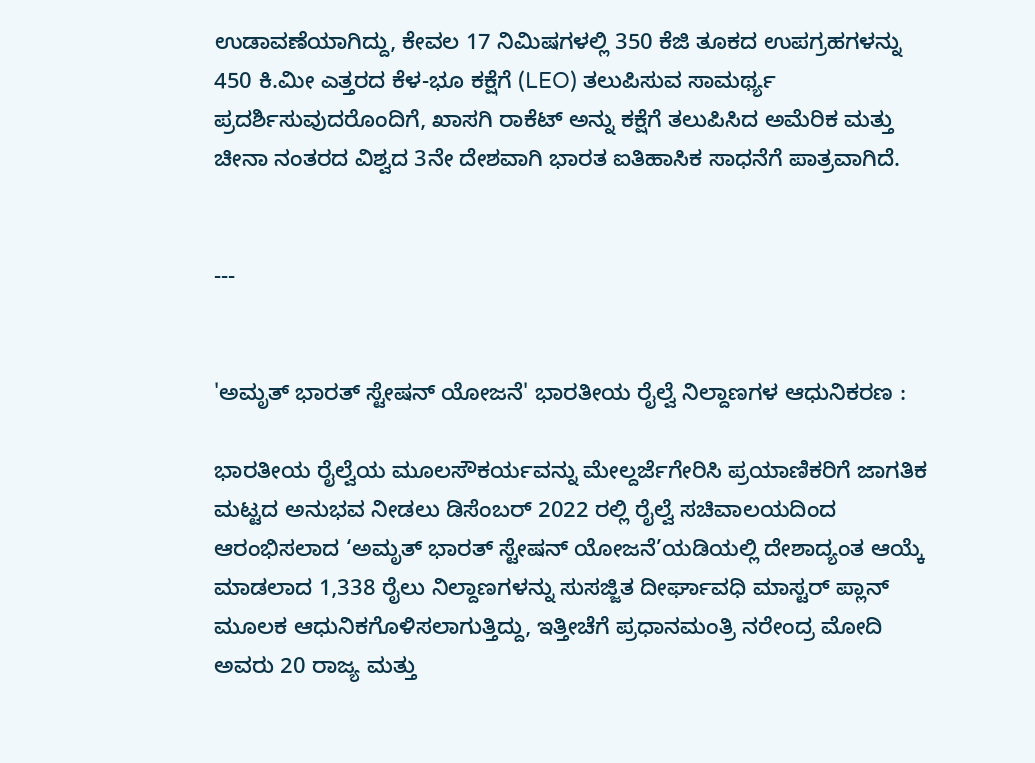ಉಡಾವಣೆಯಾಗಿದ್ದು, ಕೇವಲ 17 ನಿಮಿಷಗಳಲ್ಲಿ 350 ಕೆಜಿ ತೂಕದ ಉಪಗ್ರಹಗಳನ್ನು 450 ಕಿ.ಮೀ ಎತ್ತರದ ಕೆಳ-ಭೂ ಕಕ್ಷೆಗೆ (LEO) ತಲುಪಿಸುವ ಸಾಮರ್ಥ್ಯ ಪ್ರದರ್ಶಿಸುವುದರೊಂದಿಗೆ, ಖಾಸಗಿ ರಾಕೆಟ್ ಅನ್ನು ಕಕ್ಷೆಗೆ ತಲುಪಿಸಿದ ಅಮೆರಿಕ ಮತ್ತು ಚೀನಾ ನಂತರದ ವಿಶ್ವದ 3ನೇ ದೇಶವಾಗಿ ಭಾರತ ಐತಿಹಾಸಿಕ ಸಾಧನೆಗೆ ಪಾತ್ರವಾಗಿದೆ.


---


'ಅಮೃತ್ ಭಾರತ್ ಸ್ಟೇಷನ್ ಯೋಜನೆ' ಭಾರತೀಯ ರೈಲ್ವೆ ನಿಲ್ದಾಣಗಳ ಆಧುನಿಕರಣ :

ಭಾರತೀಯ ರೈಲ್ವೆಯ ಮೂಲಸೌಕರ್ಯವನ್ನು ಮೇಲ್ದರ್ಜೆಗೇರಿಸಿ ಪ್ರಯಾಣಿಕರಿಗೆ ಜಾಗತಿಕ ಮಟ್ಟದ ಅನುಭವ ನೀಡಲು ಡಿಸೆಂಬರ್ 2022 ರಲ್ಲಿ ರೈಲ್ವೆ ಸಚಿವಾಲಯದಿಂದ ಆರಂಭಿಸಲಾದ ‘ಅಮೃತ್ ಭಾರತ್ ಸ್ಟೇಷನ್ ಯೋಜನೆ’ಯಡಿಯಲ್ಲಿ ದೇಶಾದ್ಯಂತ ಆಯ್ಕೆ ಮಾಡಲಾದ 1,338 ರೈಲು ನಿಲ್ದಾಣಗಳನ್ನು ಸುಸಜ್ಜಿತ ದೀರ್ಘಾವಧಿ ಮಾಸ್ಟರ್ ಪ್ಲಾನ್ ಮೂಲಕ ಆಧುನಿಕಗೊಳಿಸಲಾಗುತ್ತಿದ್ದು, ಇತ್ತೀಚೆಗೆ ಪ್ರಧಾನಮಂತ್ರಿ ನರೇಂದ್ರ ಮೋದಿ ಅವರು 20 ರಾಜ್ಯ ಮತ್ತು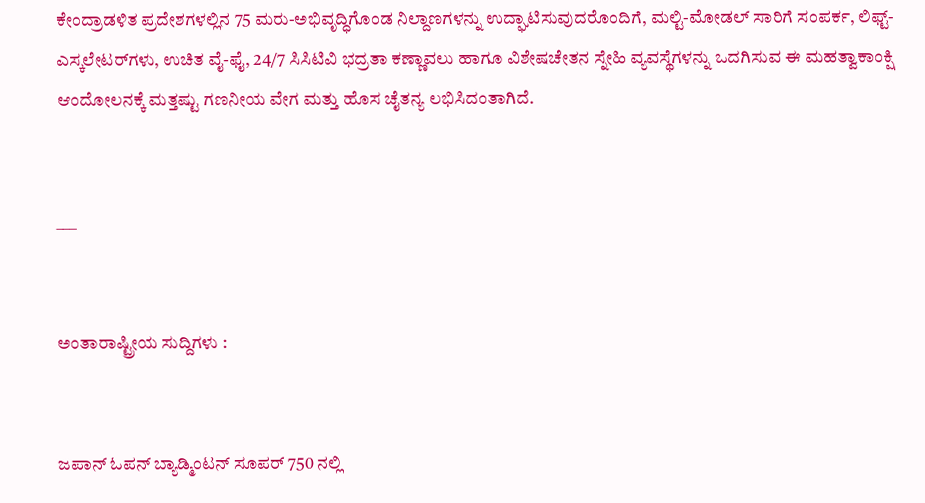ಕೇಂದ್ರಾಡಳಿತ ಪ್ರದೇಶಗಳಲ್ಲಿನ 75 ಮರು-ಅಭಿವೃದ್ಧಿಗೊಂಡ ನಿಲ್ದಾಣಗಳನ್ನು ಉದ್ಘಾಟಿಸುವುದರೊಂದಿಗೆ, ಮಲ್ಟಿ-ಮೋಡಲ್ ಸಾರಿಗೆ ಸಂಪರ್ಕ, ಲಿಫ್ಟ್-ಎಸ್ಕಲೇಟರ್‌ಗಳು, ಉಚಿತ ವೈ-ಫೈ, 24/7 ಸಿಸಿಟಿವಿ ಭದ್ರತಾ ಕಣ್ಣಾವಲು ಹಾಗೂ ವಿಶೇಷಚೇತನ ಸ್ನೇಹಿ ವ್ಯವಸ್ಥೆಗಳನ್ನು ಒದಗಿಸುವ ಈ ಮಹತ್ವಾಕಾಂಕ್ಷಿ ಆಂದೋಲನಕ್ಕೆ ಮತ್ತಷ್ಟು ಗಣನೀಯ ವೇಗ ಮತ್ತು ಹೊಸ ಚೈತನ್ಯ ಲಭಿಸಿದಂತಾಗಿದೆ.


___


ಅಂತಾರಾಷ್ಟ್ರೀಯ ಸುದ್ದಿಗಳು :


ಜಪಾನ್ ಓಪನ್ ಬ್ಯಾಡ್ಮಿಂಟನ್ ಸೂಪರ್ 750 ನಲ್ಲಿ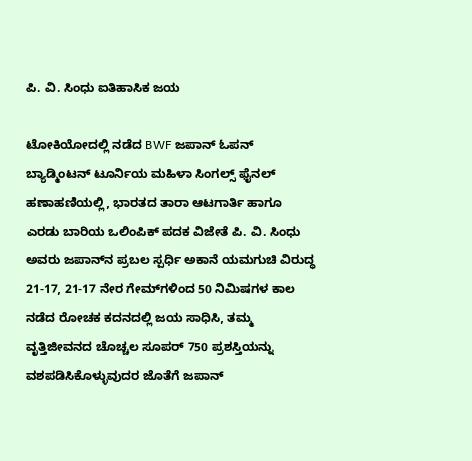ಪಿ. ವಿ. ಸಿಂಧು ಐತಿಹಾಸಿಕ ಜಯ

ಟೋಕಿಯೋದಲ್ಲಿ ನಡೆದ BWF ಜಪಾನ್ ಓಪನ್ ಬ್ಯಾಡ್ಮಿಂಟನ್ ಟೂರ್ನಿಯ ಮಹಿಳಾ ಸಿಂಗಲ್ಸ್ ಫೈನಲ್ ಹಣಾಹಣಿಯಲ್ಲಿ, ಭಾರತದ ತಾರಾ ಆಟಗಾರ್ತಿ ಹಾಗೂ ಎರಡು ಬಾರಿಯ ಒಲಿಂಪಿಕ್ ಪದಕ ವಿಜೇತೆ ಪಿ. ವಿ. ಸಿಂಧು ಅವರು ಜಪಾನ್‌ನ ಪ್ರಬಲ ಸ್ಪರ್ಧಿ ಅಕಾನೆ ಯಮಗುಚಿ ವಿರುದ್ಧ 21-17, 21-17 ನೇರ ಗೇಮ್‌ಗಳಿಂದ 50 ನಿಮಿಷಗಳ ಕಾಲ ನಡೆದ ರೋಚಕ ಕದನದಲ್ಲಿ ಜಯ ಸಾಧಿಸಿ, ತಮ್ಮ ವೃತ್ತಿಜೀವನದ ಚೊಚ್ಚಲ ಸೂಪರ್ 750 ಪ್ರಶಸ್ತಿಯನ್ನು ವಶಪಡಿಸಿಕೊಳ್ಳುವುದರ ಜೊತೆಗೆ ಜಪಾನ್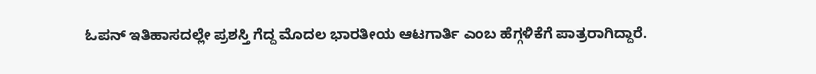ಓಪನ್ ಇತಿಹಾಸದಲ್ಲೇ ಪ್ರಶಸ್ತಿ ಗೆದ್ದ ಮೊದಲ ಭಾರತೀಯ ಆಟಗಾರ್ತಿ ಎಂಬ ಹೆಗ್ಗಳಿಕೆಗೆ ಪಾತ್ರರಾಗಿದ್ದಾರೆ.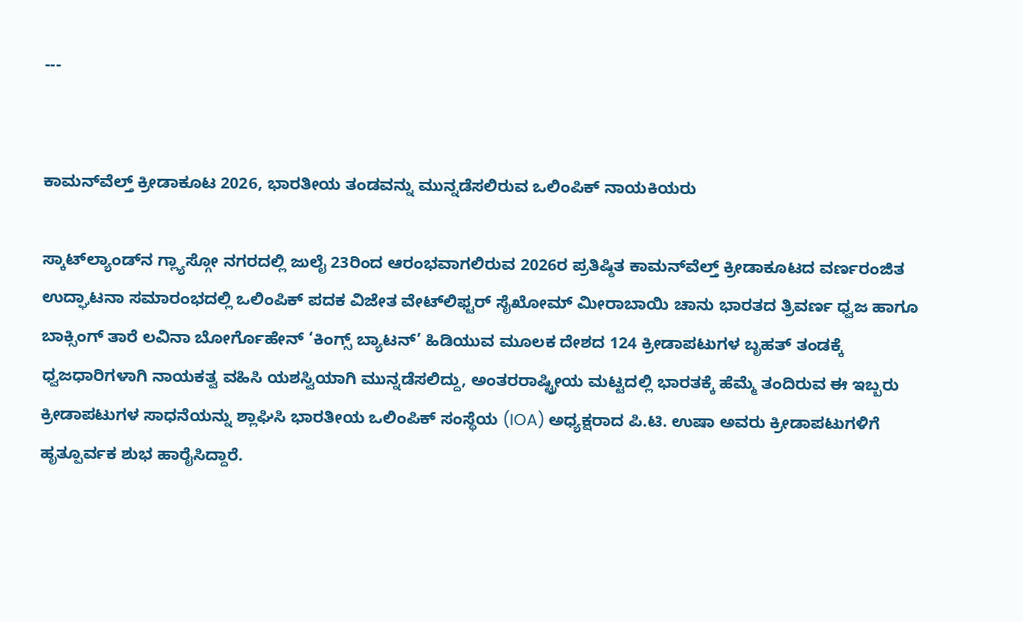---


ಕಾಮನ್‌ವೆಲ್ತ್ ಕ್ರೀಡಾಕೂಟ 2026, ಭಾರತೀಯ ತಂಡವನ್ನು ಮುನ್ನಡೆಸಲಿರುವ ಒಲಿಂಪಿಕ್ ನಾಯಕಿಯರು

ಸ್ಕಾಟ್‌ಲ್ಯಾಂಡ್‌ನ ಗ್ಲ್ಯಾಸ್ಗೋ ನಗರದಲ್ಲಿ ಜುಲೈ 23ರಿಂದ ಆರಂಭವಾಗಲಿರುವ 2026ರ ಪ್ರತಿಷ್ಠಿತ ಕಾಮನ್‌ವೆಲ್ತ್ ಕ್ರೀಡಾಕೂಟದ ವರ್ಣರಂಜಿತ ಉದ್ಘಾಟನಾ ಸಮಾರಂಭದಲ್ಲಿ ಒಲಿಂಪಿಕ್ ಪದಕ ವಿಜೇತ ವೇಟ್‌ಲಿಫ್ಟರ್ ಸೈಖೋಮ್ ಮೀರಾಬಾಯಿ ಚಾನು ಭಾರತದ ತ್ರಿವರ್ಣ ಧ್ವಜ ಹಾಗೂ ಬಾಕ್ಸಿಂಗ್ ತಾರೆ ಲವಿನಾ ಬೋರ್ಗೊಹೇನ್ ‘ಕಿಂಗ್ಸ್ ಬ್ಯಾಟನ್’ ಹಿಡಿಯುವ ಮೂಲಕ ದೇಶದ 124 ಕ್ರೀಡಾಪಟುಗಳ ಬೃಹತ್ ತಂಡಕ್ಕೆ ಧ್ವಜಧಾರಿಗಳಾಗಿ ನಾಯಕತ್ವ ವಹಿಸಿ ಯಶಸ್ವಿಯಾಗಿ ಮುನ್ನಡೆಸಲಿದ್ದು, ಅಂತರರಾಷ್ಟ್ರೀಯ ಮಟ್ಟದಲ್ಲಿ ಭಾರತಕ್ಕೆ ಹೆಮ್ಮೆ ತಂದಿರುವ ಈ ಇಬ್ಬರು ಕ್ರೀಡಾಪಟುಗಳ ಸಾಧನೆಯನ್ನು ಶ್ಲಾಘಿಸಿ ಭಾರತೀಯ ಒಲಿಂಪಿಕ್ ಸಂಸ್ಥೆಯ (IOA) ಅಧ್ಯಕ್ಷರಾದ ಪಿ.ಟಿ. ಉಷಾ ಅವರು ಕ್ರೀಡಾಪಟುಗಳಿಗೆ ಹೃತ್ಪೂರ್ವಕ ಶುಭ ಹಾರೈಸಿದ್ದಾರೆ.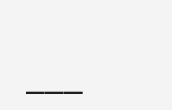___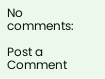No comments:

Post a Comment